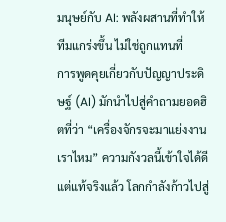มนุษย์กับ AI: พลังผสานที่ทำให้ทีมแกร่งขึ้น ไม่ใช่ถูกแทนที่
การพูดคุยเกี่ยวกับปัญญาประดิษฐ์ (AI) มักนำไปสู่คำถามยอดฮิตที่ว่า “เครื่องจักรจะมาแย่งงานเราไหม” ความกังวลนี้เข้าใจได้ดี แต่แท้จริงแล้ว โลกกำลังก้าวไปสู่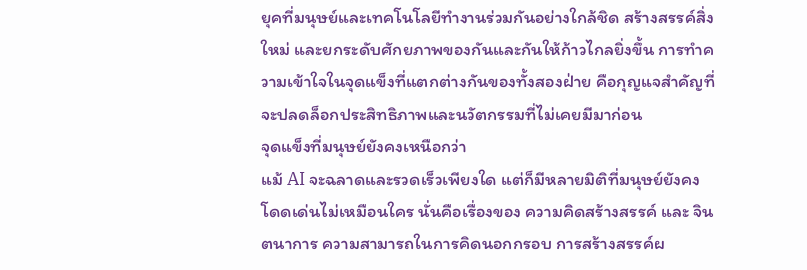ยุคที่มนุษย์และเทคโนโลยีทำงานร่วมกันอย่างใกล้ชิด สร้างสรรค์สิ่งใหม่ และยกระดับศักยภาพของกันและกันให้ก้าวไกลยิ่งขึ้น การทำความเข้าใจในจุดแข็งที่แตกต่างกันของทั้งสองฝ่าย คือกุญแจสำคัญที่จะปลดล็อกประสิทธิภาพและนวัตกรรมที่ไม่เคยมีมาก่อน
จุดแข็งที่มนุษย์ยังคงเหนือกว่า
แม้ AI จะฉลาดและรวดเร็วเพียงใด แต่ก็มีหลายมิติที่มนุษย์ยังคงโดดเด่นไม่เหมือนใคร นั่นคือเรื่องของ ความคิดสร้างสรรค์ และ จินตนาการ ความสามารถในการคิดนอกกรอบ การสร้างสรรค์ผ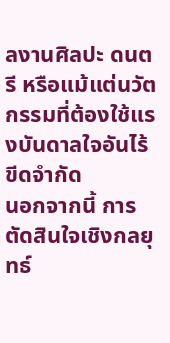ลงานศิลปะ ดนตรี หรือแม้แต่นวัตกรรมที่ต้องใช้แรงบันดาลใจอันไร้ขีดจำกัด
นอกจากนี้ การ ตัดสินใจเชิงกลยุทธ์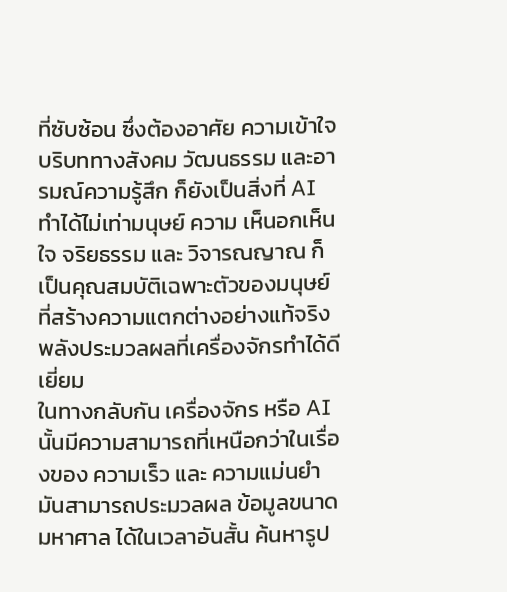ที่ซับซ้อน ซึ่งต้องอาศัย ความเข้าใจบริบททางสังคม วัฒนธรรม และอารมณ์ความรู้สึก ก็ยังเป็นสิ่งที่ AI ทำได้ไม่เท่ามนุษย์ ความ เห็นอกเห็นใจ จริยธรรม และ วิจารณญาณ ก็เป็นคุณสมบัติเฉพาะตัวของมนุษย์ที่สร้างความแตกต่างอย่างแท้จริง
พลังประมวลผลที่เครื่องจักรทำได้ดีเยี่ยม
ในทางกลับกัน เครื่องจักร หรือ AI นั้นมีความสามารถที่เหนือกว่าในเรื่องของ ความเร็ว และ ความแม่นยำ มันสามารถประมวลผล ข้อมูลขนาดมหาศาล ได้ในเวลาอันสั้น ค้นหารูป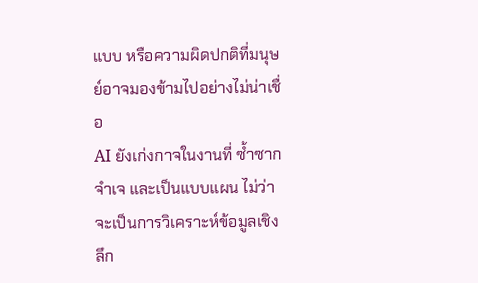แบบ หรือความผิดปกติที่มนุษย์อาจมองข้ามไปอย่างไม่น่าเชื่อ
AI ยังเก่งกาจในงานที่ ซ้ำซากจำเจ และเป็นแบบแผน ไม่ว่าจะเป็นการวิเคราะห์ข้อมูลเชิงลึก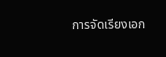การจัดเรียงเอก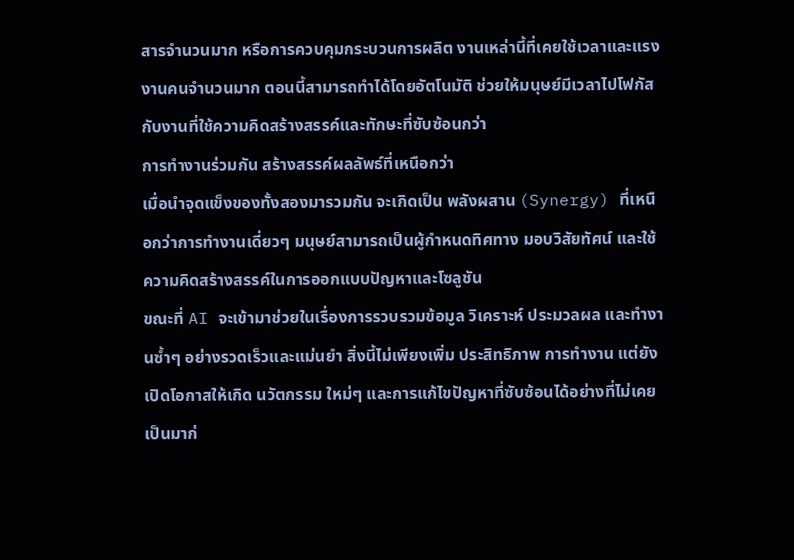สารจำนวนมาก หรือการควบคุมกระบวนการผลิต งานเหล่านี้ที่เคยใช้เวลาและแรงงานคนจำนวนมาก ตอนนี้สามารถทำได้โดยอัตโนมัติ ช่วยให้มนุษย์มีเวลาไปโฟกัสกับงานที่ใช้ความคิดสร้างสรรค์และทักษะที่ซับซ้อนกว่า
การทำงานร่วมกัน สร้างสรรค์ผลลัพธ์ที่เหนือกว่า
เมื่อนำจุดแข็งของทั้งสองมารวมกัน จะเกิดเป็น พลังผสาน (Synergy) ที่เหนือกว่าการทำงานเดี่ยวๆ มนุษย์สามารถเป็นผู้กำหนดทิศทาง มอบวิสัยทัศน์ และใช้ความคิดสร้างสรรค์ในการออกแบบปัญหาและโซลูชัน
ขณะที่ AI จะเข้ามาช่วยในเรื่องการรวบรวมข้อมูล วิเคราะห์ ประมวลผล และทำงานซ้ำๆ อย่างรวดเร็วและแม่นยำ สิ่งนี้ไม่เพียงเพิ่ม ประสิทธิภาพ การทำงาน แต่ยังเปิดโอกาสให้เกิด นวัตกรรม ใหม่ๆ และการแก้ไขปัญหาที่ซับซ้อนได้อย่างที่ไม่เคยเป็นมาก่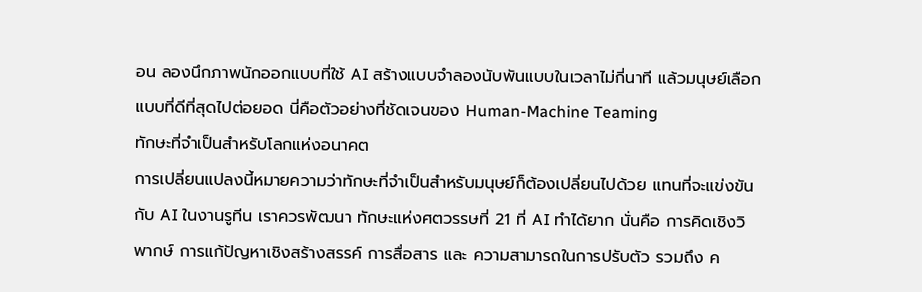อน ลองนึกภาพนักออกแบบที่ใช้ AI สร้างแบบจำลองนับพันแบบในเวลาไม่กี่นาที แล้วมนุษย์เลือกแบบที่ดีที่สุดไปต่อยอด นี่คือตัวอย่างที่ชัดเจนของ Human-Machine Teaming
ทักษะที่จำเป็นสำหรับโลกแห่งอนาคต
การเปลี่ยนแปลงนี้หมายความว่าทักษะที่จำเป็นสำหรับมนุษย์ก็ต้องเปลี่ยนไปด้วย แทนที่จะแข่งขันกับ AI ในงานรูทีน เราควรพัฒนา ทักษะแห่งศตวรรษที่ 21 ที่ AI ทำได้ยาก นั่นคือ การคิดเชิงวิพากษ์ การแก้ปัญหาเชิงสร้างสรรค์ การสื่อสาร และ ความสามารถในการปรับตัว รวมถึง ค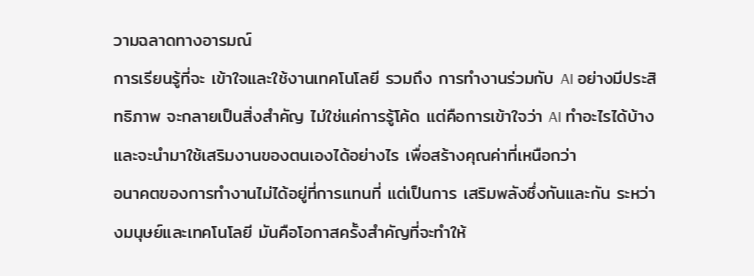วามฉลาดทางอารมณ์
การเรียนรู้ที่จะ เข้าใจและใช้งานเทคโนโลยี รวมถึง การทำงานร่วมกับ AI อย่างมีประสิทธิภาพ จะกลายเป็นสิ่งสำคัญ ไม่ใช่แค่การรู้โค้ด แต่คือการเข้าใจว่า AI ทำอะไรได้บ้างและจะนำมาใช้เสริมงานของตนเองได้อย่างไร เพื่อสร้างคุณค่าที่เหนือกว่า
อนาคตของการทำงานไม่ได้อยู่ที่การแทนที่ แต่เป็นการ เสริมพลังซึ่งกันและกัน ระหว่างมนุษย์และเทคโนโลยี มันคือโอกาสครั้งสำคัญที่จะทำให้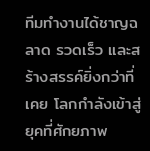ทีมทำงานได้ชาญฉลาด รวดเร็ว และสร้างสรรค์ยิ่งกว่าที่เคย โลกกำลังเข้าสู่ยุคที่ศักยภาพ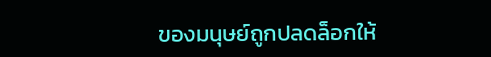ของมนุษย์ถูกปลดล็อกให้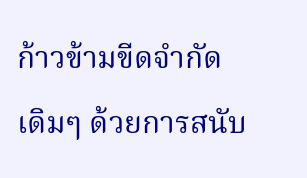ก้าวข้ามขีดจำกัดเดิมๆ ด้วยการสนับ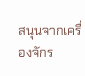สนุนจากเครื่องจักร